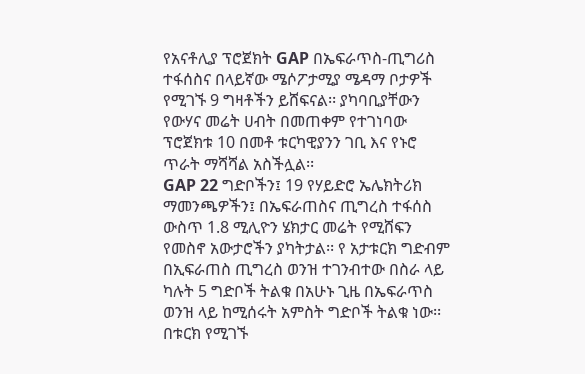የአናቶሊያ ፕሮጀክት GAP በኤፍራጥስ-ጢግሪስ ተፋሰስና በላይኛው ሜሶፖታሚያ ሜዳማ ቦታዎች የሚገኙ 9 ግዛቶችን ይሸፍናል፡፡ ያካባቢያቸውን የውሃና መሬት ሀብት በመጠቀም የተገነባው ፕሮጀክቱ 10 በመቶ ቱርካዊያንን ገቢ እና የኑሮ ጥራት ማሻሻል አስችሏል፡፡
GAP 22 ግድቦችን፤ 19 የሃይድሮ ኤሌክትሪክ ማመንጫዎችን፤ በኤፍራጠስና ጢግረስ ተፋሰስ ውስጥ 1.8 ሚሊዮን ሄክታር መሬት የሚሸፍን የመስኖ አውታሮችን ያካትታል፡፡ የ አታቱርክ ግድብም በኢፍራጠስ ጢግረስ ወንዝ ተገንብተው በስራ ላይ ካሉት 5 ግድቦች ትልቁ በአሁኑ ጊዜ በኤፍራጥስ ወንዝ ላይ ከሚሰሩት አምስት ግድቦች ትልቁ ነው፡፡
በቱርክ የሚገኙ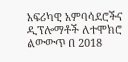አፍሪካዊ አምባሳደሮችና ዲፕሎማቶች ለተሞክሮ ልውውጥ በ 2018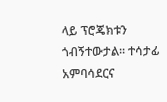ላይ ፕሮጄክቱን ጎብኝተውታል። ተሳታፊ አምባሳደርና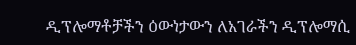ዲፕሎማቶቻችን ዕውነታውን ለአገራችን ዲፕሎማሲ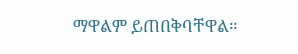ማዋልም ይጠበቅባቸዋል።